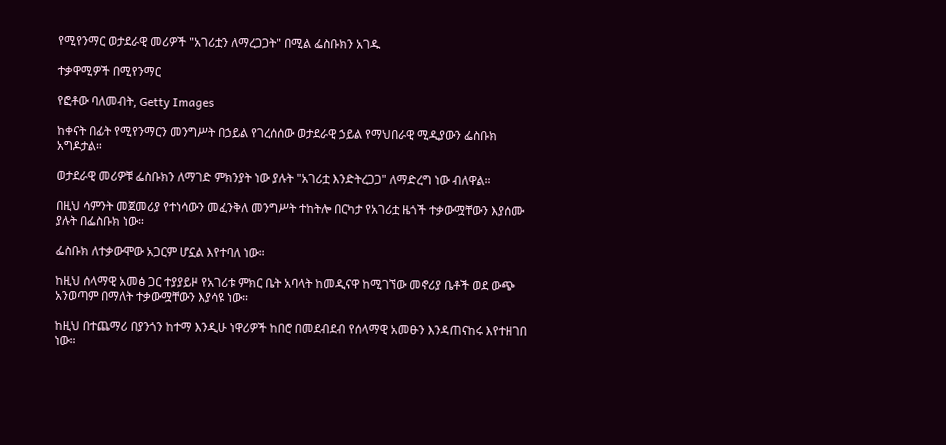የሚየንማር ወታደራዊ መሪዎች "አገሪቷን ለማረጋጋት" በሚል ፌስቡክን አገዱ

ተቃዋሚዎች በሚየንማር

የፎቶው ባለመብት, Getty Images

ከቀናት በፊት የሚየንማርን መንግሥት በኃይል የገረሰሰው ወታደራዊ ኃይል የማህበራዊ ሚዲያውን ፌስቡክ አግዶታል።

ወታደራዊ መሪዎቹ ፌስቡክን ለማገድ ምክንያት ነው ያሉት "አገሪቷ እንድትረጋጋ" ለማድረግ ነው ብለዋል።

በዚህ ሳምንት መጀመሪያ የተነሳውን መፈንቅለ መንግሥት ተከትሎ በርካታ የአገሪቷ ዜጎች ተቃውሟቸውን እያሰሙ ያሉት በፌስቡክ ነው።

ፌስቡክ ለተቃውሞው አጋርም ሆኗል እየተባለ ነው።

ከዚህ ሰላማዊ አመፅ ጋር ተያያይዞ የአገሪቱ ምክር ቤት አባላት ከመዲናዋ ከሚገኘው መኖሪያ ቤቶች ወደ ውጭ አንወጣም በማለት ተቃውሟቸውን እያሳዩ ነው።

ከዚህ በተጨማሪ በያንጎን ከተማ እንዲሁ ነዋሪዎች ከበሮ በመደብደብ የሰላማዊ አመፁን እንዳጠናከሩ እየተዘገበ ነው።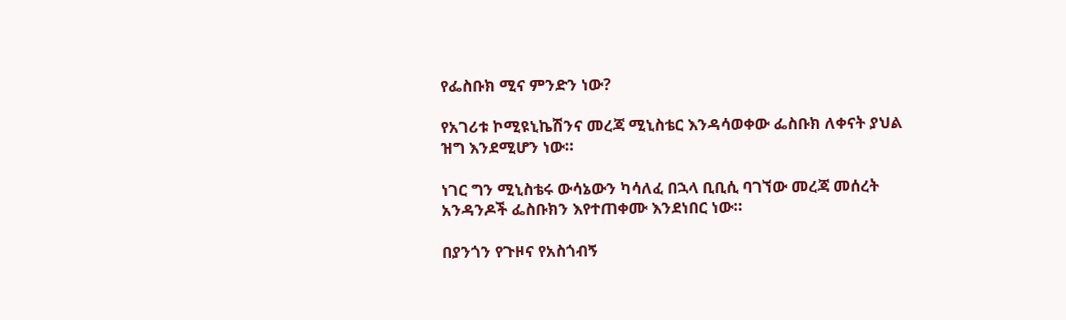የፌስቡክ ሚና ምንድን ነው?

የአገሪቱ ኮሚዩኒኬሽንና መረጃ ሚኒስቴር እንዳሳወቀው ፌስቡክ ለቀናት ያህል ዝግ እንደሚሆን ነው።

ነገር ግን ሚኒስቴሩ ውሳኔውን ካሳለፈ በኋላ ቢቢሲ ባገኘው መረጃ መሰረት አንዳንዶች ፌስቡክን እየተጠቀሙ እንደነበር ነው።

በያንጎን የጉዞና የአስጎብኝ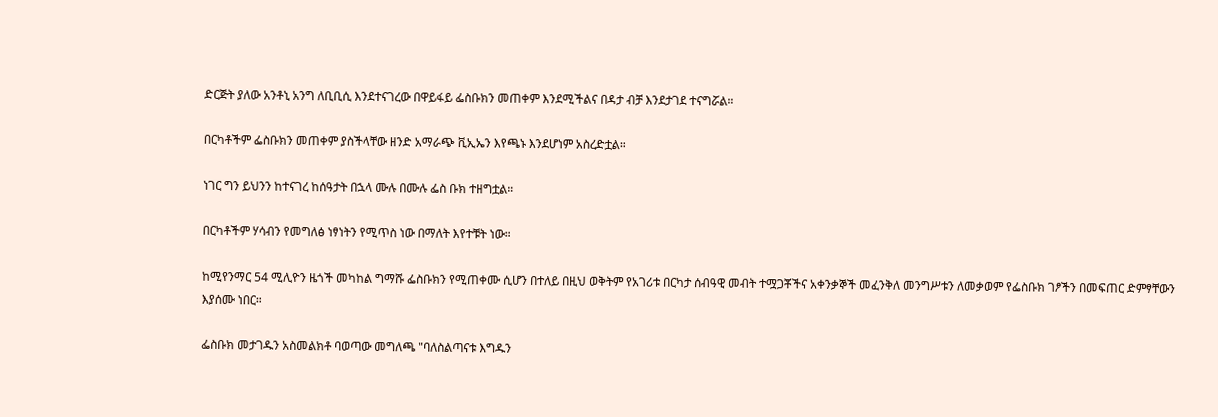ድርጅት ያለው አንቶኒ አንግ ለቢቢሲ እንደተናገረው በዋይፋይ ፌስቡክን መጠቀም እንደሚችልና በዳታ ብቻ እንደታገደ ተናግሯል።

በርካቶችም ፌስቡክን መጠቀም ያስችላቸው ዘንድ አማራጭ ቪኢኤን እየጫኑ እንደሆነም አስረድቷል።

ነገር ግን ይህንን ከተናገረ ከሰዓታት በኋላ ሙሉ በሙሉ ፌስ ቡክ ተዘግቷል።

በርካቶችም ሃሳብን የመግለፅ ነፃነትን የሚጥስ ነው በማለት እየተቹት ነው።

ከሚየንማር 54 ሚሊዮን ዜጎች መካከል ግማሹ ፌስቡክን የሚጠቀሙ ሲሆን በተለይ በዚህ ወቅትም የአገሪቱ በርካታ ሰብዓዊ መብት ተሟጋቾችና አቀንቃኞች መፈንቅለ መንግሥቱን ለመቃወም የፌስቡክ ገፆችን በመፍጠር ድምፃቸውን እያሰሙ ነበር።

ፌስቡክ መታገዱን አስመልክቶ ባወጣው መግለጫ "ባለስልጣናቱ እግዱን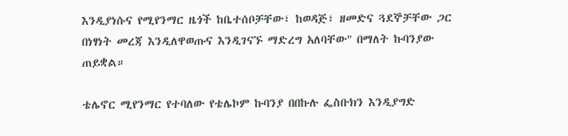እንዲያነሱና የሚየንማር ዜጎች ከቤተሰቦቻቸው፣ ከወዳጅ፣ ዘመድና ጓደኞቻቸው ጋር በነፃነት መረጃ እንዲለዋወጡና እንዲገናኙ ማድረግ አለባቸው" በማለት ኩባንያው ጠይቋል።

ቴሌኖር ሚየንማር የተባለው የቴሌኮም ኩባንያ በበኩሉ ፌስቡክን እንዲያግድ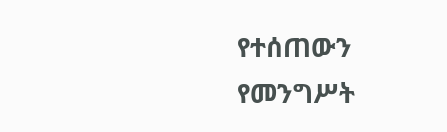የተሰጠውን የመንግሥት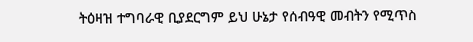ትዕዛዝ ተግባራዊ ቢያደርግም ይህ ሁኔታ የሰብዓዊ መብትን የሚጥስ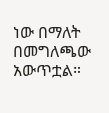ነው በማለት በመግለጫው አውጥቷል።